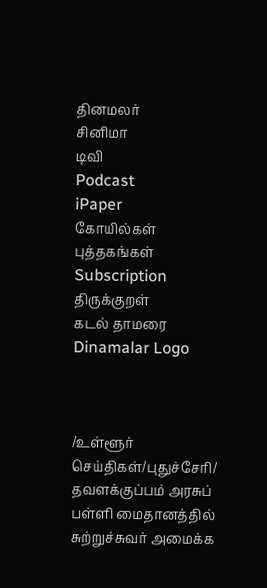தினமலர்
சினிமா
டிவி
Podcast
iPaper
கோயில்கள்
புத்தகங்கள்
Subscription
திருக்குறள்
கடல் தாமரை
Dinamalar Logo



/உள்ளூர் செய்திகள்/புதுச்சேரி/ தவளக்குப்பம் அரசுப் பள்ளி மைதானத்தில் சுற்றுச்சுவர் அமைக்க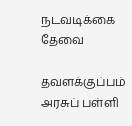நடவடிக்கை தேவை

தவளக்குப்பம் அரசுப் பள்ளி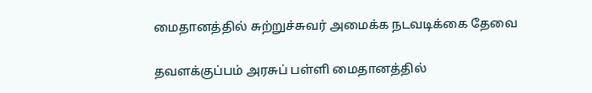மைதானத்தில் சுற்றுச்சுவர் அமைக்க நடவடிக்கை தேவை

தவளக்குப்பம் அரசுப் பள்ளி மைதானத்தில்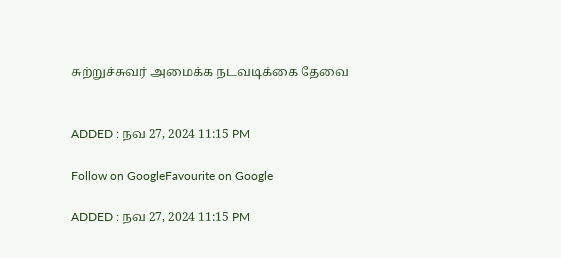சுற்றுச்சுவர் அமைக்க நடவடிக்கை தேவை


ADDED : நவ 27, 2024 11:15 PM

Follow on GoogleFavourite on Google

ADDED : நவ 27, 2024 11:15 PM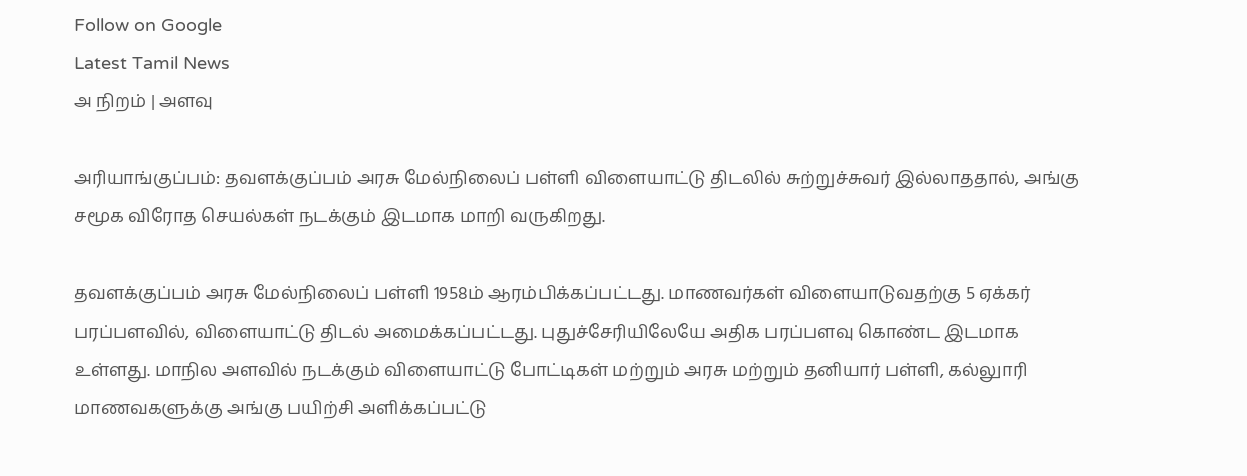Follow on Google
Latest Tamil News
அ நிறம் | அளவு

அரியாங்குப்பம்: தவளக்குப்பம் அரசு மேல்நிலைப் பள்ளி விளையாட்டு திடலில் சுற்றுச்சுவர் இல்லாததால், அங்கு சமூக விரோத செயல்கள் நடக்கும் இடமாக மாறி வருகிறது.

தவளக்குப்பம் அரசு மேல்நிலைப் பள்ளி 1958ம் ஆரம்பிக்கப்பட்டது. மாணவர்கள் விளையாடுவதற்கு 5 ஏக்கர் பரப்பளவில், விளையாட்டு திடல் அமைக்கப்பட்டது. புதுச்சேரியிலேயே அதிக பரப்பளவு கொண்ட இடமாக உள்ளது. மாநில அளவில் நடக்கும் விளையாட்டு போட்டிகள் மற்றும் அரசு மற்றும் தனியார் பள்ளி, கல்லுாரி மாணவகளுக்கு அங்கு பயிற்சி அளிக்கப்பட்டு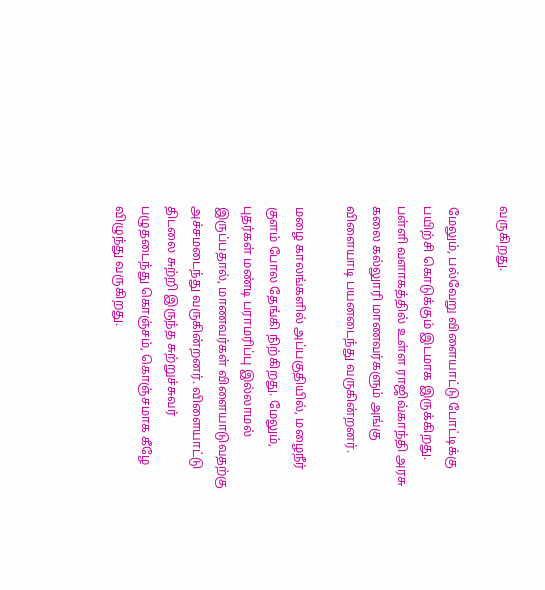வருகிறது.

மேலும், பல்வேறு விளையாட்டு போட்டிக்கு பயிற்சி கொடுக்கும் இடமாக இருக்கிறது. பள்ளி வளாகத்தில் உள்ள ராஜிவ்காந்தி அரசு கலை கல்லுாரி மாணவர்களும் அங்கு விளையாடி பயனடைந்து வருகின்றனர்.

மழை காலங்களில் அப்பகுதியில், மழைநீர் குளம் போல தேங்கி நிற்கிறது. மேலும், புதர்கள் மண்டி பராமரிப்பு இல்லாமல் இருப்பதால், மாணவர்கள் விளையாடுவதற்கு அச்சமடைந்து வருகின்றனர். விளையாட்டு திடலை சுற்றி இருந்த சுற்றுச்சுவர் பழுதடைந்து கொஞ்சம், கொஞ்சமாக கீழே விழுந்து வருகிறது.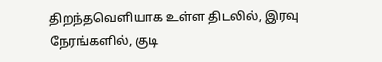திறந்தவெளியாக உள்ள திடலில், இரவு நேரங்களில், குடி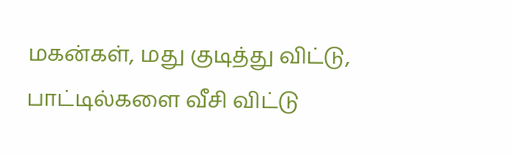மகன்கள், மது குடித்து விட்டு, பாட்டில்களை வீசி விட்டு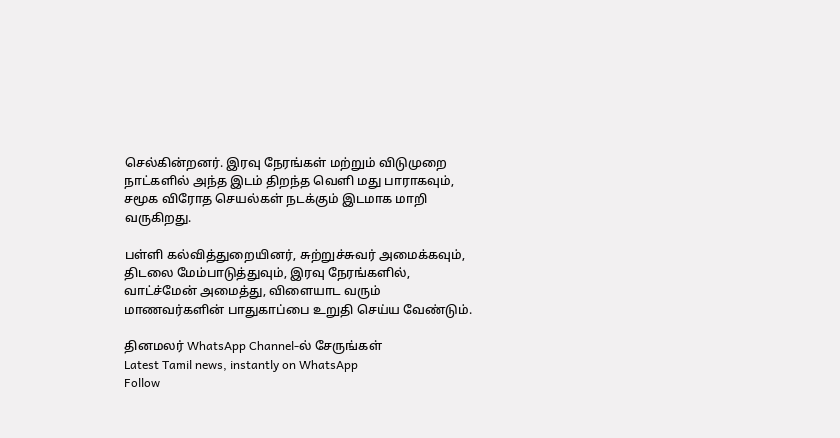செல்கின்றனர். இரவு நேரங்கள் மற்றும் விடுமுறை நாட்களில் அந்த இடம் திறந்த வெளி மது பாராகவும், சமூக விரோத செயல்கள் நடக்கும் இடமாக மாறி வருகிறது.

பள்ளி கல்வித்துறையினர், சுற்றுச்சுவர் அமைக்கவும், திடலை மேம்பாடுத்துவும், இரவு நேரங்களில், வாட்ச்மேன் அமைத்து, விளையாட வரும் மாணவர்களின் பாதுகாப்பை உறுதி செய்ய வேண்டும்.

தினமலர் WhatsApp Channel-ல் சேருங்கள்
Latest Tamil news, instantly on WhatsApp
Follow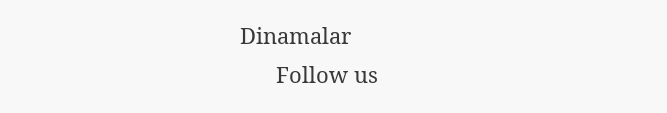Dinamalar
      Follow us